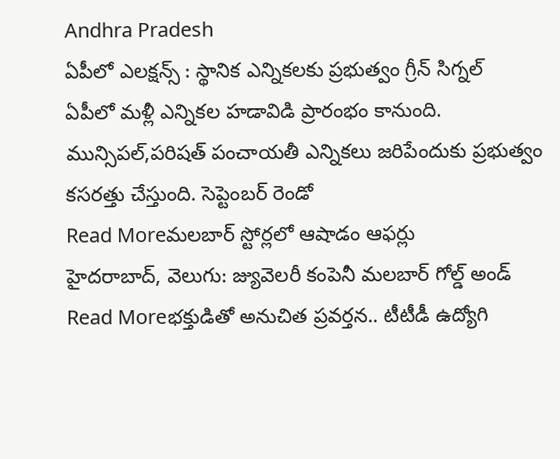Andhra Pradesh
ఏపీలో ఎలక్షన్స్ : స్థానిక ఎన్నికలకు ప్రభుత్వం గ్రీన్ సిగ్నల్
ఏపీలో మళ్లీ ఎన్నికల హడావిడి ప్రారంభం కానుంది. మున్సిపల్,పరిషత్ పంచాయతీ ఎన్నికలు జరిపేందుకు ప్రభుత్వం కసరత్తు చేస్తుంది. సెప్టెంబర్ రెండో
Read Moreమలబార్ స్టోర్లలో ఆషాడం ఆఫర్లు
హైదరాబాద్, వెలుగు: జ్యువెలరీ కంపెనీ మలబార్ గోల్డ్ అండ్
Read Moreభక్తుడితో అనుచిత ప్రవర్తన.. టీటీడీ ఉద్యోగి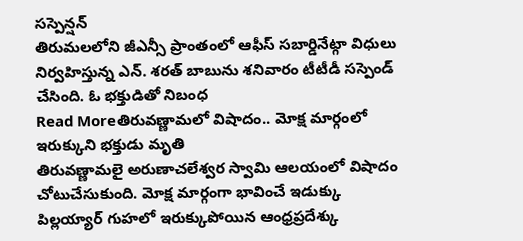సస్పెన్షన్
తిరుమలలోని జీఎన్సీ ప్రాంతంలో ఆఫీస్ సబార్డినేట్గా విధులు నిర్వహిస్తున్న ఎన్. శరత్ బాబును శనివారం టీటీడీ సస్పెండ్ చేసింది. ఓ భక్తుడితో నిబంధ
Read Moreతిరువణ్ణామలో విషాదం.. మోక్ష మార్గంలో ఇరుక్కుని భక్తుడు మృతి
తిరువణ్ణామలై అరుణాచలేశ్వర స్వామి ఆలయంలో విషాదం చోటుచేసుకుంది. మోక్ష మార్గంగా భావించే ఇడుక్కు పిల్లయ్యార్ గుహలో ఇరుక్కుపోయిన ఆంధ్రప్రదేశ్కు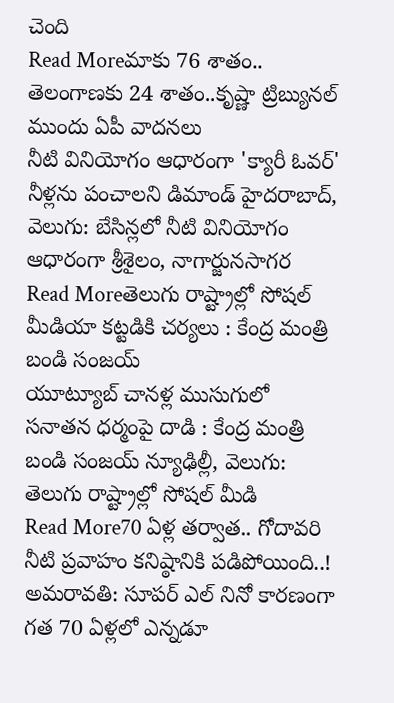చెంది
Read Moreమాకు 76 శాతం.. తెలంగాణకు 24 శాతం..కృష్ణా ట్రిబ్యునల్ ముందు ఏపీ వాదనలు
నీటి వినియోగం ఆధారంగా 'క్యారీ ఓవర్' నీళ్లను పంచాలని డిమాండ్ హైదరాబాద్, వెలుగు: బేసిన్లలో నీటి వినియోగం ఆధారంగా శ్రీశైలం, నాగార్జునసాగర
Read Moreతెలుగు రాష్ట్రాల్లో సోషల్ మీడియా కట్టడికి చర్యలు : కేంద్ర మంత్రి బండి సంజయ్
యూట్యూబ్ చానళ్ల ముసుగులో సనాతన ధర్మంపై దాడి : కేంద్ర మంత్రి బండి సంజయ్ న్యూఢిల్లీ, వెలుగు: తెలుగు రాష్ట్రాల్లో సోషల్ మీడి
Read More70 ఏళ్ల తర్వాత.. గోదావరి నీటి ప్రవాహం కనిష్ఠానికి పడిపోయింది..!
అమరావతి: సూపర్ ఎల్ నినో కారణంగా గత 70 ఏళ్లలో ఎన్నడూ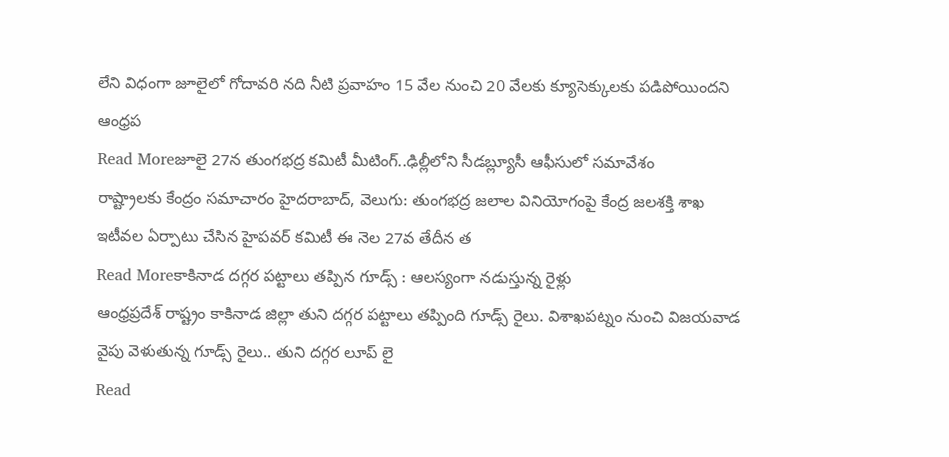లేని విధంగా జూలైలో గోదావరి నది నీటి ప్రవాహం 15 వేల నుంచి 20 వేలకు క్యూసెక్కులకు పడిపోయిందని ఆంధ్రప
Read Moreజూలై 27న తుంగభద్ర కమిటీ మీటింగ్..ఢిల్లీలోని సీడబ్ల్యూసీ ఆఫీసులో సమావేశం
రాష్ట్రాలకు కేంద్రం సమాచారం హైదరాబాద్, వెలుగు: తుంగభద్ర జలాల వినియోగంపై కేంద్ర జలశక్తి శాఖ ఇటీవల ఏర్పాటు చేసిన హైపవర్ కమిటీ ఈ నెల 27వ తేదీన త
Read Moreకాకినాడ దగ్గర పట్టాలు తప్పిన గూడ్స్ : ఆలస్యంగా నడుస్తున్న రైళ్లు
ఆంధ్రప్రదేశ్ రాష్ట్రం కాకినాడ జిల్లా తుని దగ్గర పట్టాలు తప్పింది గూడ్స్ రైలు. విశాఖపట్నం నుంచి విజయవాడ వైపు వెళుతున్న గూడ్స్ రైలు.. తుని దగ్గర లూప్ లై
Read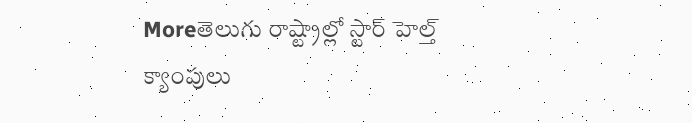Moreతెలుగు రాష్ట్రాల్లో స్టార్ హెల్త్ క్యాంపులు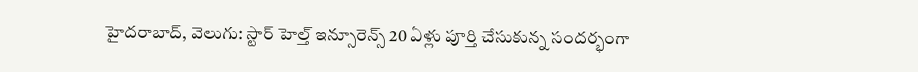హైదరాబాద్, వెలుగు: స్టార్ హెల్త్ ఇన్సూరెన్స్ 20 ఏళ్లు పూర్తి చేసుకున్న సందర్భంగా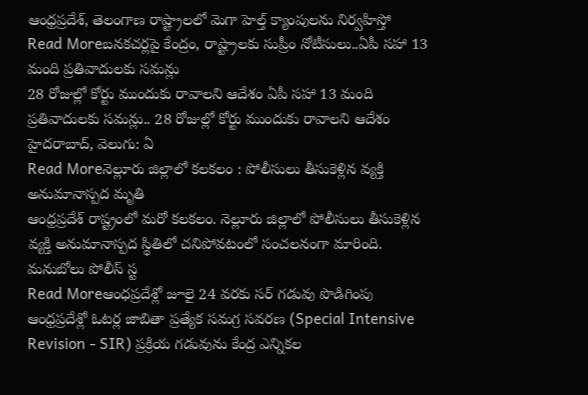ఆంధ్రప్రదేశ్, తెలంగాణ రాష్ట్రాలలో మెగా హెల్త్ క్యాంపులను నిర్వహిస్తో
Read Moreబనకచర్లపై కేంద్రం, రాష్ట్రాలకు సుప్రీం నోటీసులు..ఏపీ సహా 13 మంది ప్రతివాదులకు సమన్లు
28 రోజుల్లో కోర్టు ముందుకు రావాలని ఆదేశం ఏపీ సహా 13 మంది ప్రతివాదులకు సమన్లు.. 28 రోజుల్లో కోర్టు ముందుకు రావాలని ఆదేశం హైదరాబాద్, వెలుగు: ఏ
Read Moreనెల్లూరు జిల్లాలో కలకలం : పోలీసులు తీసుకెళ్లిన వ్యక్తి అనుమానాస్పద మృతి
ఆంధ్రప్రదేశ్ రాష్ట్రంలో మరో కలకలం. నెల్లూరు జిల్లాలో పోలీసులు తీసుకెళ్లిన వ్యక్తి అనుమానాస్పద స్థితిలో చనిపోవటంలో సంచలనంగా మారింది. మనుబోలు పోలీస్ స్ట
Read Moreఆంధప్రదేశ్లో జూలై 24 వరకు సర్ గడువు పొడిగింపు
ఆంధ్రప్రదేశ్లో ఓటర్ల జాబితా ప్రత్యేక సమగ్ర సవరణ (Special Intensive Revision - SIR) ప్రక్రియ గడువును కేంద్ర ఎన్నికల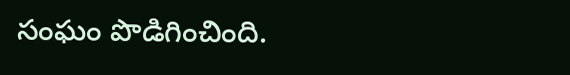సంఘం పొడిగించింది.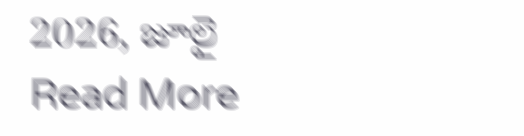2026, జూలై
Read More